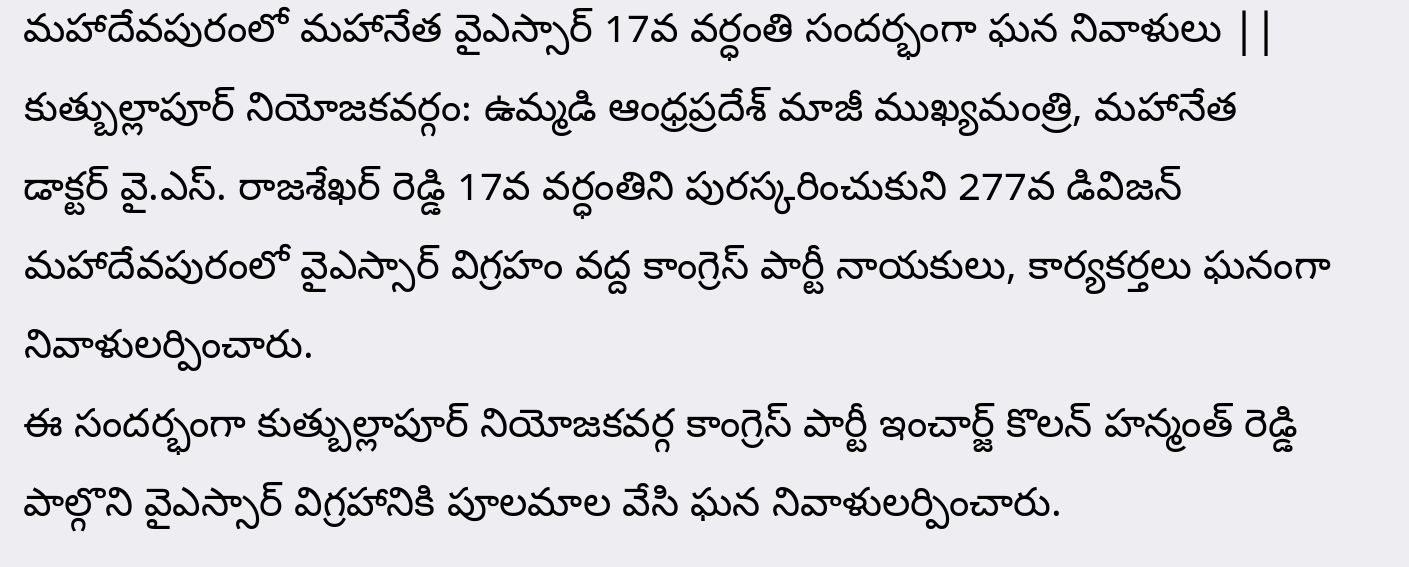మహాదేవపురంలో మహానేత వైఎస్సార్ 17వ వర్ధంతి సందర్భంగా ఘన నివాళులు ||
కుత్బుల్లాపూర్ నియోజకవర్గం: ఉమ్మడి ఆంధ్రప్రదేశ్ మాజీ ముఖ్యమంత్రి, మహానేత డాక్టర్ వై.ఎస్. రాజశేఖర్ రెడ్డి 17వ వర్ధంతిని పురస్కరించుకుని 277వ డివిజన్ మహాదేవపురంలో వైఎస్సార్ విగ్రహం వద్ద కాంగ్రెస్ పార్టీ నాయకులు, కార్యకర్తలు ఘనంగా నివాళులర్పించారు.
ఈ సందర్భంగా కుత్బుల్లాపూర్ నియోజకవర్గ కాంగ్రెస్ పార్టీ ఇంచార్జ్ కొలన్ హన్మంత్ రెడ్డి పాల్గొని వైఎస్సార్ విగ్రహానికి పూలమాల వేసి ఘన నివాళులర్పించారు.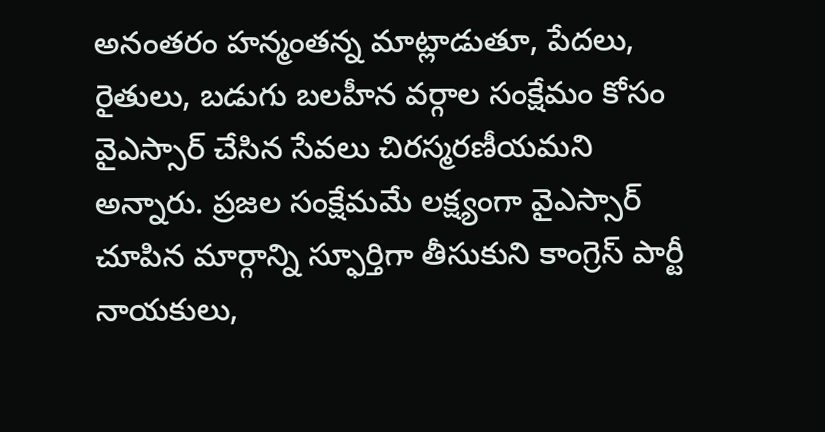అనంతరం హన్మంతన్న మాట్లాడుతూ, పేదలు, రైతులు, బడుగు బలహీన వర్గాల సంక్షేమం కోసం వైఎస్సార్ చేసిన సేవలు చిరస్మరణీయమని అన్నారు. ప్రజల సంక్షేమమే లక్ష్యంగా వైఎస్సార్ చూపిన మార్గాన్ని స్ఫూర్తిగా తీసుకుని కాంగ్రెస్ పార్టీ నాయకులు,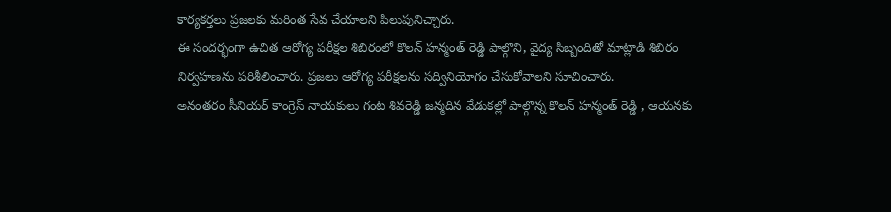కార్యకర్తలు ప్రజలకు మరింత సేవ చేయాలని పిలుపునిచ్చారు.
ఈ సందర్భంగా ఉచిత ఆరోగ్య పరీక్షల శిబిరంలో కొలన్ హన్మంత్ రెడ్డి పాల్గొని, వైద్య సిబ్బందితో మాట్లాడి శిబిరం నిర్వహణను పరిశీలించారు. ప్రజలు ఆరోగ్య పరీక్షలను సద్వినియోగం చేసుకోవాలని సూచించారు.
అనంతరం సీనియర్ కాంగ్రెస్ నాయకులు గంట శివరెడ్డి జన్మదిన వేడుకల్లో పాల్గొన్న కొలన్ హన్మంత్ రెడ్డి , ఆయనకు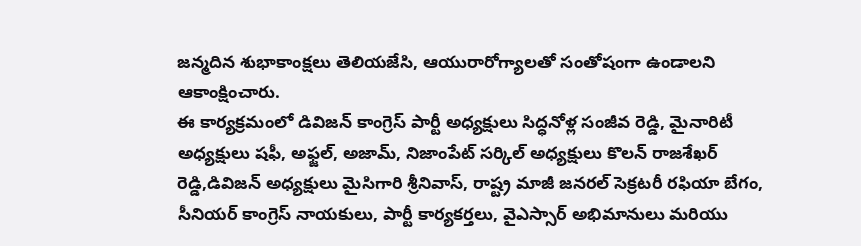జన్మదిన శుభాకాంక్షలు తెలియజేసి, ఆయురారోగ్యాలతో సంతోషంగా ఉండాలని ఆకాంక్షించారు.
ఈ కార్యక్రమంలో డివిజన్ కాంగ్రెస్ పార్టీ అధ్యక్షులు సిద్ధనోళ్ల సంజీవ రెడ్డి, మైనారిటీ అధ్యక్షులు షఫీ, అఫ్జల్, అజామ్, నిజాంపేట్ సర్కిల్ అధ్యక్షులు కొలన్ రాజశేఖర్ రెడ్డి,డివిజన్ అధ్యక్షులు మైసిగారి శ్రీనివాస్, రాష్ట్ర మాజీ జనరల్ సెక్రటరీ రఫియా బేగం, సీనియర్ కాంగ్రెస్ నాయకులు, పార్టీ కార్యకర్తలు, వైఎస్సార్ అభిమానులు మరియు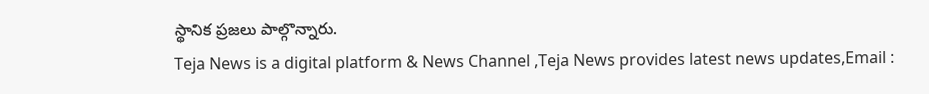స్థానిక ప్రజలు పాల్గొన్నారు.
Teja News is a digital platform & News Channel ,Teja News provides latest news updates,Email :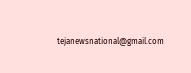tejanewsnational@gmail.com